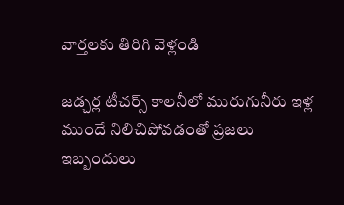వార్తలకు తిరిగి వెళ్లండి

జడ్చర్ల టీచర్స్ కాలనీలో మురుగునీరు ఇళ్ల ముందే నిలిచిపోవడంతో ప్రజలు ఇబ్బందులు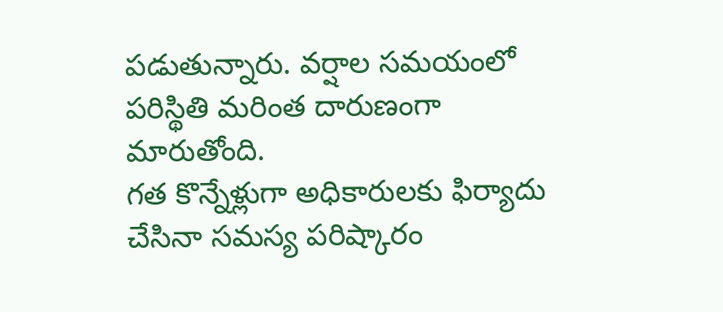పడుతున్నారు. వర్షాల సమయంలో పరిస్థితి మరింత దారుణంగా మారుతోంది.
గత కొన్నేళ్లుగా అధికారులకు ఫిర్యాదు చేసినా సమస్య పరిష్కారం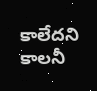కాలేదని కాలనీ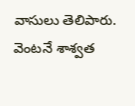వాసులు తెలిపారు. వెంటనే శాశ్వత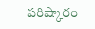పరిష్కారం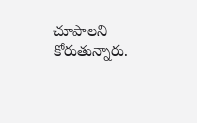చూపాలని కోరుతున్నారు.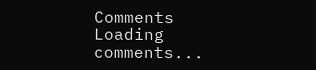Comments
Loading comments...